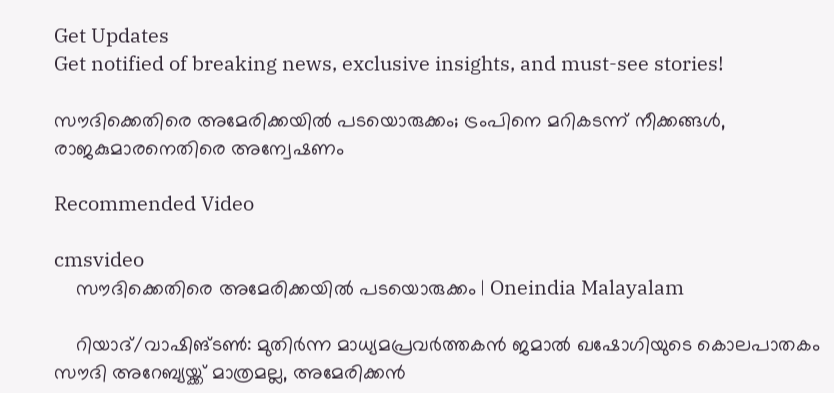Get Updates
Get notified of breaking news, exclusive insights, and must-see stories!

സൗദിക്കെതിരെ അമേരിക്കയില്‍ പടയൊരുക്കം; ട്രംപിനെ മറികടന്ന് നീക്കങ്ങള്‍, രാജകുമാരനെതിരെ അന്വേഷണം

Recommended Video

cmsvideo
    സൗദിക്കെതിരെ അമേരിക്കയില്‍ പടയൊരുക്കം | Oneindia Malayalam

    റിയാദ്/വാഷിങ്ടണ്‍: മുതിര്‍ന്ന മാധ്യമപ്രവര്‍ത്തകന്‍ ജമാല്‍ ഖഷോഗിയുടെ കൊലപാതകം സൗദി അറേബ്യയ്ക്ക് മാത്രമല്ല, അമേരിക്കന്‍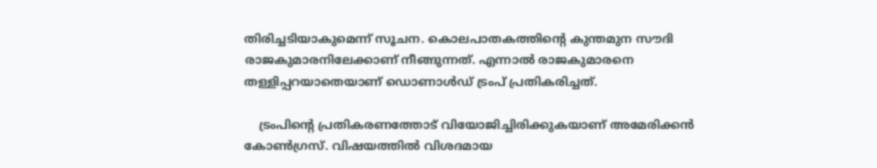തിരിച്ചടിയാകുമെന്ന് സൂചന. കൊലപാതകത്തിന്റെ കുന്തമുന സൗദി രാജകുമാരനിലേക്കാണ് നീങ്ങുന്നത്. എന്നാല്‍ രാജകുമാരനെ തള്ളിപ്പറയാതെയാണ് ഡൊണാള്‍ഡ് ട്രംപ് പ്രതികരിച്ചത്.

    ട്രംപിന്റെ പ്രതികരണത്തോട് വിയോജിച്ചിരിക്കുകയാണ് അമേരിക്കന്‍ കോണ്‍ഗ്രസ്. വിഷയത്തില്‍ വിശദമായ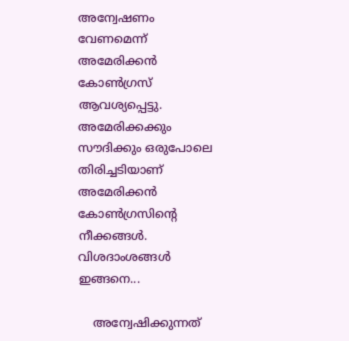അന്വേഷണം വേണമെന്ന് അമേരിക്കന്‍ കോണ്‍ഗ്രസ് ആവശ്യപ്പെട്ടു. അമേരിക്കക്കും സൗദിക്കും ഒരുപോലെ തിരിച്ചടിയാണ് അമേരിക്കന്‍ കോണ്‍ഗ്രസിന്റെ നീക്കങ്ങള്‍. വിശദാംശങ്ങള്‍ ഇങ്ങനെ...

    അന്വേഷിക്കുന്നത്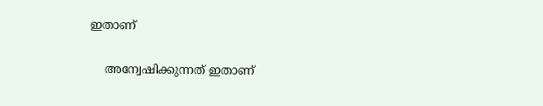ഇതാണ്

    അന്വേഷിക്കുന്നത് ഇതാണ്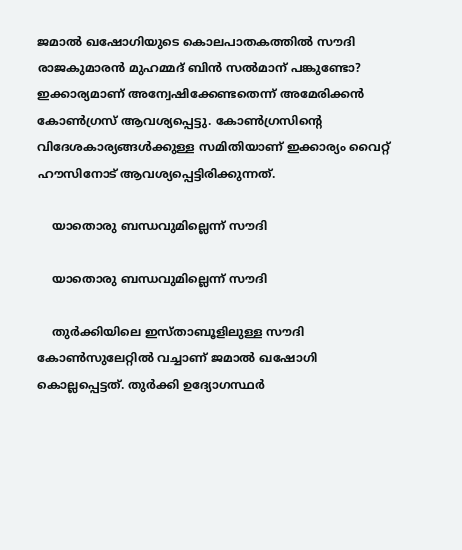ജമാല്‍ ഖഷോഗിയുടെ കൊലപാതകത്തില്‍ സൗദി രാജകുമാരന്‍ മുഹമ്മദ് ബിന്‍ സല്‍മാന് പങ്കുണ്ടോ? ഇക്കാര്യമാണ് അന്വേഷിക്കേണ്ടതെന്ന് അമേരിക്കന്‍ കോണ്‍ഗ്രസ് ആവശ്യപ്പെട്ടു. കോണ്‍ഗ്രസിന്റെ വിദേശകാര്യങ്ങള്‍ക്കുള്ള സമിതിയാണ് ഇക്കാര്യം വൈറ്റ് ഹൗസിനോട് ആവശ്യപ്പെട്ടിരിക്കുന്നത്.

    യാതൊരു ബന്ധവുമില്ലെന്ന് സൗദി

    യാതൊരു ബന്ധവുമില്ലെന്ന് സൗദി

    തുര്‍ക്കിയിലെ ഇസ്താബൂളിലുള്ള സൗദി കോണ്‍സുലേറ്റില്‍ വച്ചാണ് ജമാല്‍ ഖഷോഗി കൊല്ലപ്പെട്ടത്. തുര്‍ക്കി ഉദ്യോഗസ്ഥര്‍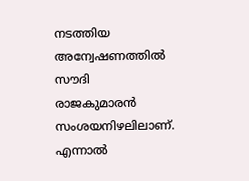നടത്തിയ അന്വേഷണത്തില്‍ സൗദി രാജകുമാരന്‍ സംശയനിഴലിലാണ്. എന്നാല്‍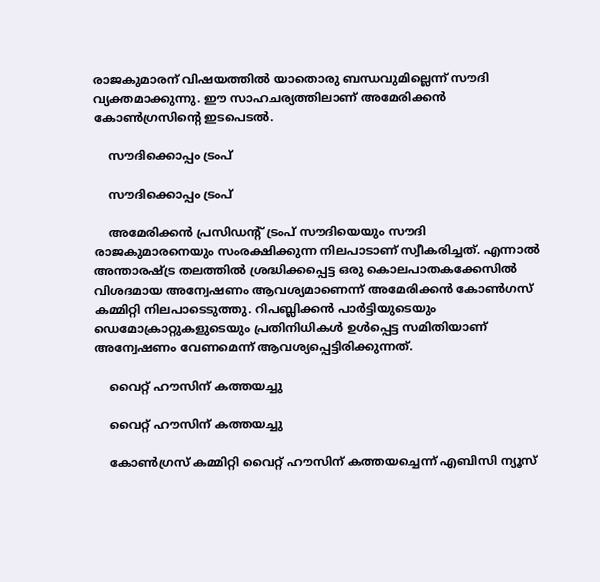രാജകുമാരന് വിഷയത്തില്‍ യാതൊരു ബന്ധവുമില്ലെന്ന് സൗദി വ്യക്തമാക്കുന്നു. ഈ സാഹചര്യത്തിലാണ് അമേരിക്കന്‍ കോണ്‍ഗ്രസിന്റെ ഇടപെടല്‍.

    സൗദിക്കൊപ്പം ട്രംപ്

    സൗദിക്കൊപ്പം ട്രംപ്

    അമേരിക്കന്‍ പ്രസിഡന്റ് ട്രംപ് സൗദിയെയും സൗദി രാജകുമാരനെയും സംരക്ഷിക്കുന്ന നിലപാടാണ് സ്വീകരിച്ചത്. എന്നാല്‍ അന്താരഷ്ട്ര തലത്തില്‍ ശ്രദ്ധിക്കപ്പെട്ട ഒരു കൊലപാതകക്കേസില്‍ വിശദമായ അന്വേഷണം ആവശ്യമാണെന്ന് അമേരിക്കന്‍ കോണ്‍ഗസ് കമ്മിറ്റി നിലപാടെടുത്തു. റിപബ്ലിക്കന്‍ പാര്‍ട്ടിയുടെയും ഡെമോക്രാറ്റുകളുടെയും പ്രതിനിധികള്‍ ഉള്‍പ്പെട്ട സമിതിയാണ് അന്വേഷണം വേണമെന്ന് ആവശ്യപ്പെട്ടിരിക്കുന്നത്.

    വൈറ്റ് ഹൗസിന് കത്തയച്ചു

    വൈറ്റ് ഹൗസിന് കത്തയച്ചു

    കോണ്‍ഗ്രസ് കമ്മിറ്റി വൈറ്റ് ഹൗസിന് കത്തയച്ചെന്ന് എബിസി ന്യൂസ്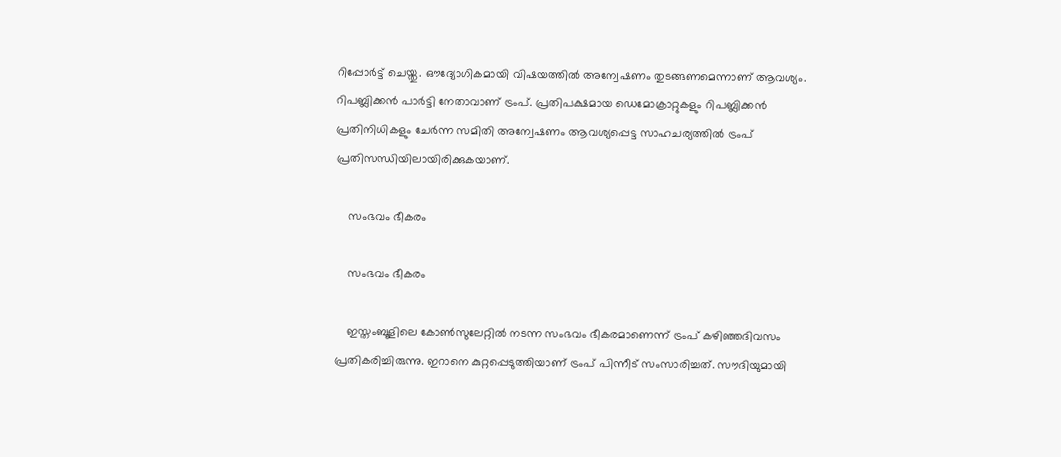റിപ്പോര്‍ട്ട് ചെയ്തു. ഔദ്യോഗികമായി വിഷയത്തില്‍ അന്വേഷണം തുടങ്ങണമെന്നാണ് ആവശ്യം. റിപബ്ലിക്കന്‍ പാര്‍ട്ടി നേതാവാണ് ട്രംപ്. പ്രതിപക്ഷമായ ഡെമോക്രാറ്റുകളും റിപബ്ലിക്കന്‍ പ്രതിനിധികളും ചേര്‍ന്ന സമിതി അന്വേഷണം ആവശ്യപ്പെട്ട സാഹചര്യത്തില്‍ ട്രംപ് പ്രതിസന്ധിയിലായിരിക്കുകയാണ്.

    സംഭവം ഭീകരം

    സംഭവം ഭീകരം

    ഇസ്തംബൂളിലെ കോണ്‍സുലേറ്റില്‍ നടന്ന സംഭവം ഭീകരമാണെന്ന് ട്രംപ് കഴിഞ്ഞദിവസം പ്രതികരിച്ചിരുന്നു. ഇറാനെ കുറ്റപ്പെടുത്തിയാണ് ട്രംപ് പിന്നീട് സംസാരിച്ചത്. സൗദിയുമായി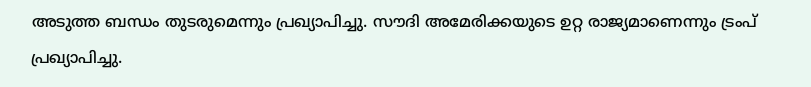അടുത്ത ബന്ധം തുടരുമെന്നും പ്രഖ്യാപിച്ചു. സൗദി അമേരിക്കയുടെ ഉറ്റ രാജ്യമാണെന്നും ട്രംപ് പ്രഖ്യാപിച്ചു.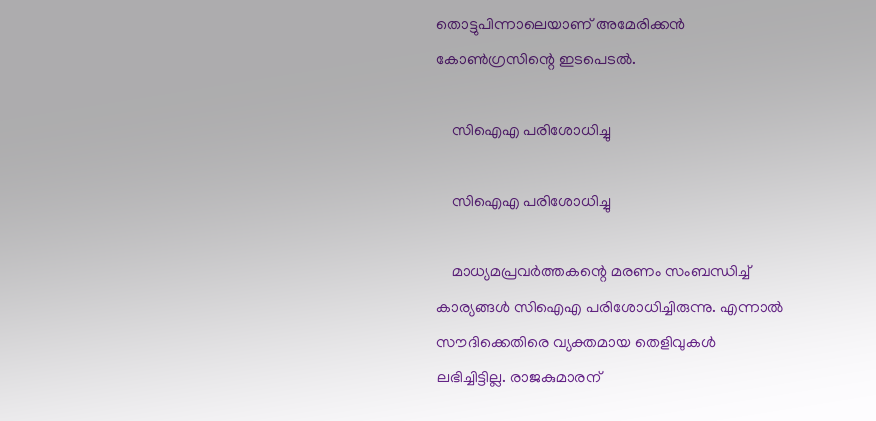തൊട്ടുപിന്നാലെയാണ് അമേരിക്കന്‍ കോണ്‍ഗ്രസിന്റെ ഇടപെടല്‍.

    സിഐഎ പരിശോധിച്ചു

    സിഐഎ പരിശോധിച്ചു

    മാധ്യമപ്രവര്‍ത്തകന്റെ മരണം സംബന്ധിച്ച് കാര്യങ്ങള്‍ സിഐഎ പരിശോധിച്ചിരുന്നു. എന്നാല്‍ സൗദിക്കെതിരെ വ്യക്തമായ തെളിവുകള്‍ ലഭിച്ചിട്ടില്ല. രാജകുമാരന്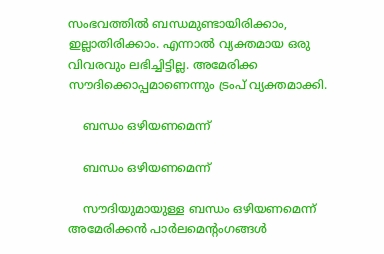സംഭവത്തില്‍ ബന്ധമുണ്ടായിരിക്കാം, ഇല്ലാതിരിക്കാം. എന്നാല്‍ വ്യക്തമായ ഒരു വിവരവും ലഭിച്ചിട്ടില്ല. അമേരിക്ക സൗദിക്കൊപ്പമാണെന്നും ട്രംപ് വ്യക്തമാക്കി.

    ബന്ധം ഒഴിയണമെന്ന്

    ബന്ധം ഒഴിയണമെന്ന്

    സൗദിയുമായുള്ള ബന്ധം ഒഴിയണമെന്ന് അമേരിക്കന്‍ പാര്‍ലമെന്റംഗങ്ങള്‍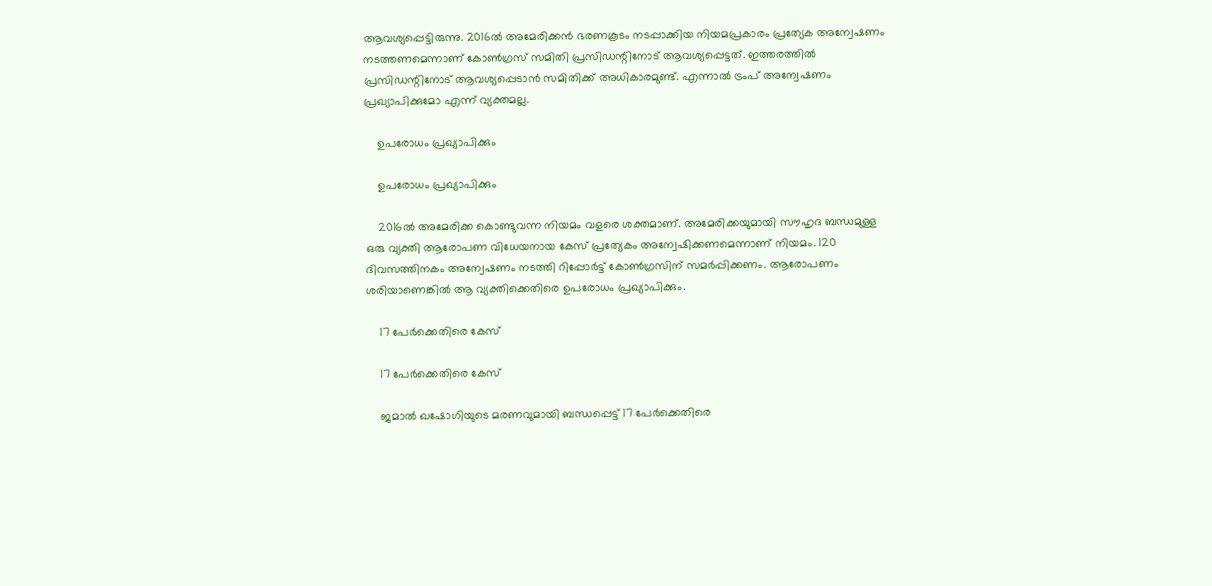ആവശ്യപ്പെട്ടിരുന്നു. 2016ല്‍ അമേരിക്കന്‍ ഭരണകൂടം നടപ്പാക്കിയ നിയമപ്രകാരം പ്രത്യേക അന്വേഷണം നടത്തണമെന്നാണ് കോണ്‍ഗ്രസ് സമിതി പ്രസിഡന്റിനോട് ആവശ്യപ്പെട്ടത്. ഇത്തരത്തില്‍ പ്രസിഡന്റിനോട് ആവശ്യപ്പെടാന്‍ സമിതിക്ക് അധികാരമുണ്ട്. എന്നാല്‍ ട്രംപ് അന്വേഷണം പ്രഖ്യാപിക്കുമോ എന്ന് വ്യക്തമല്ല.

    ഉപരോധം പ്രഖ്യാപിക്കും

    ഉപരോധം പ്രഖ്യാപിക്കും

    2016ല്‍ അമേരിക്ക കൊണ്ടുവന്ന നിയമം വളരെ ശക്തമാണ്. അമേരിക്കയുമായി സൗഹൃദ ബന്ധമുള്ള ഒരു വ്യക്തി ആരോപണ വിധേയനായ കേസ് പ്രത്യേകം അന്വേഷിക്കണമെന്നാണ് നിയമം. 120 ദിവസത്തിനകം അന്വേഷണം നടത്തി റിപ്പോര്‍ട്ട് കോണ്‍ഗ്രസിന് സമര്‍പ്പിക്കണം. ആരോപണം ശരിയാണെങ്കില്‍ ആ വ്യക്തിക്കെതിരെ ഉപരോധം പ്രഖ്യാപിക്കും.

    17 പേര്‍ക്കെതിരെ കേസ്

    17 പേര്‍ക്കെതിരെ കേസ്

    ജമാല്‍ ഖഷോഗിയുടെ മരണവുമായി ബന്ധപ്പെട്ട് 17 പേര്‍ക്കെതിരെ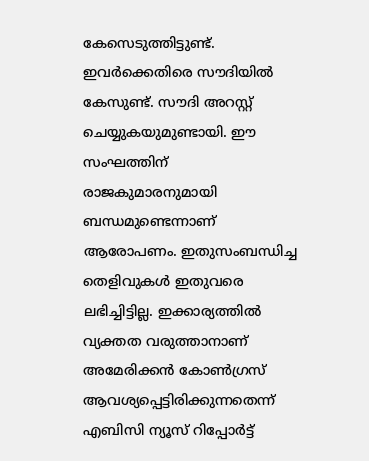കേസെടുത്തിട്ടുണ്ട്. ഇവര്‍ക്കെതിരെ സൗദിയില്‍ കേസുണ്ട്. സൗദി അറസ്റ്റ് ചെയ്യുകയുമുണ്ടായി. ഈ സംഘത്തിന് രാജകുമാരനുമായി ബന്ധമുണ്ടെന്നാണ് ആരോപണം. ഇതുസംബന്ധിച്ച തെളിവുകള്‍ ഇതുവരെ ലഭിച്ചിട്ടില്ല. ഇക്കാര്യത്തില്‍ വ്യക്തത വരുത്താനാണ് അമേരിക്കന്‍ കോണ്‍ഗ്രസ് ആവശ്യപ്പെട്ടിരിക്കുന്നതെന്ന് എബിസി ന്യൂസ് റിപ്പോര്‍ട്ട്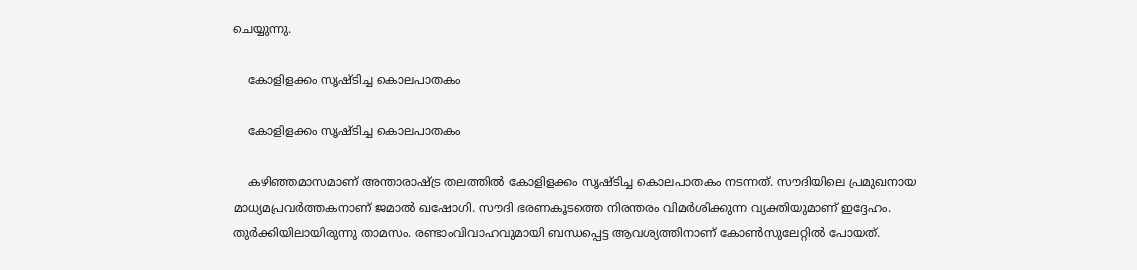ചെയ്യുന്നു.

    കോളിളക്കം സൃഷ്ടിച്ച കൊലപാതകം

    കോളിളക്കം സൃഷ്ടിച്ച കൊലപാതകം

    കഴിഞ്ഞമാസമാണ് അന്താരാഷ്ട്ര തലത്തില്‍ കോളിളക്കം സൃഷ്ടിച്ച കൊലപാതകം നടന്നത്. സൗദിയിലെ പ്രമുഖനായ മാധ്യമപ്രവര്‍ത്തകനാണ് ജമാല്‍ ഖഷോഗി. സൗദി ഭരണകൂടത്തെ നിരന്തരം വിമര്‍ശിക്കുന്ന വ്യക്തിയുമാണ് ഇദ്ദേഹം. തുര്‍ക്കിയിലായിരുന്നു താമസം. രണ്ടാംവിവാഹവുമായി ബന്ധപ്പെട്ട ആവശ്യത്തിനാണ് കോണ്‍സുലേറ്റില്‍ പോയത്.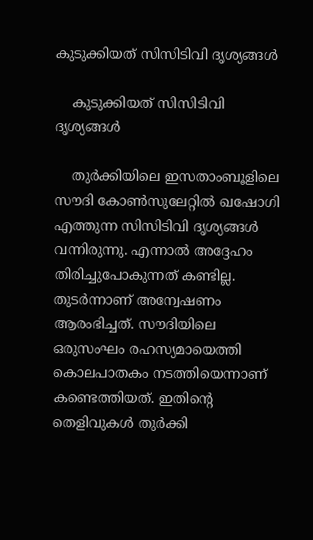കുടുക്കിയത് സിസിടിവി ദൃശ്യങ്ങള്‍

    കുടുക്കിയത് സിസിടിവി ദൃശ്യങ്ങള്‍

    തുര്‍ക്കിയിലെ ഇസതാംബൂളിലെ സൗദി കോണ്‍സുലേറ്റില്‍ ഖഷോഗി എത്തുന്ന സിസിടിവി ദൃശ്യങ്ങള്‍ വന്നിരുന്നു. എന്നാല്‍ അദ്ദേഹം തിരിച്ചുപോകുന്നത് കണ്ടില്ല. തുടര്‍ന്നാണ് അന്വേഷണം ആരംഭിച്ചത്. സൗദിയിലെ ഒരുസംഘം രഹസ്യമായെത്തി കൊലപാതകം നടത്തിയെന്നാണ് കണ്ടെത്തിയത്. ഇതിന്റെ തെളിവുകള്‍ തുര്‍ക്കി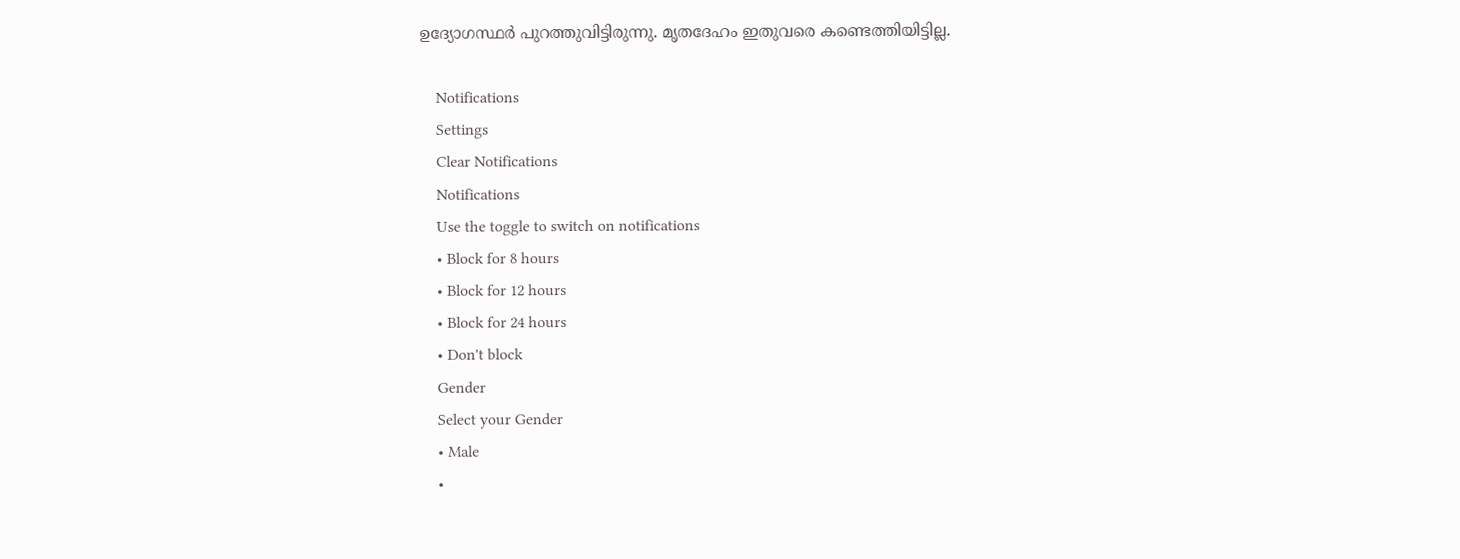ഉദ്യോഗസ്ഥര്‍ പുറത്തുവിട്ടിരുന്നു. മൃതദേഹം ഇതുവരെ കണ്ടെത്തിയിട്ടില്ല.

    Notifications
    Settings
    Clear Notifications
    Notifications
    Use the toggle to switch on notifications
    • Block for 8 hours
    • Block for 12 hours
    • Block for 24 hours
    • Don't block
    Gender
    Select your Gender
    • Male
    •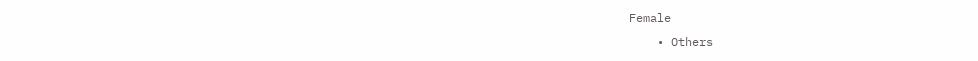Female
    • Others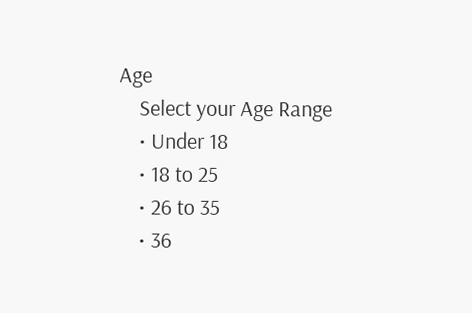Age
    Select your Age Range
    • Under 18
    • 18 to 25
    • 26 to 35
    • 36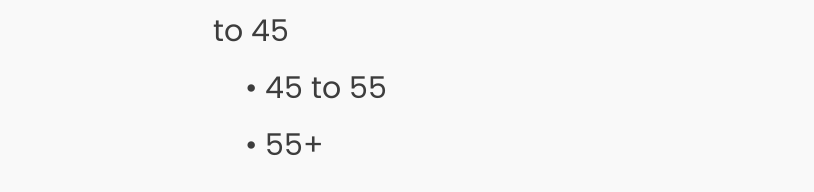to 45
    • 45 to 55
    • 55+